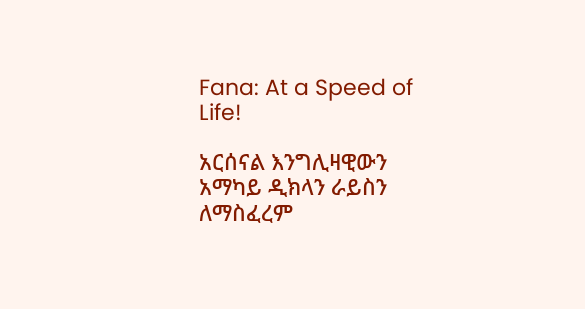Fana: At a Speed of Life!

አርሰናል እንግሊዛዊውን አማካይ ዲክላን ራይስን ለማስፈረም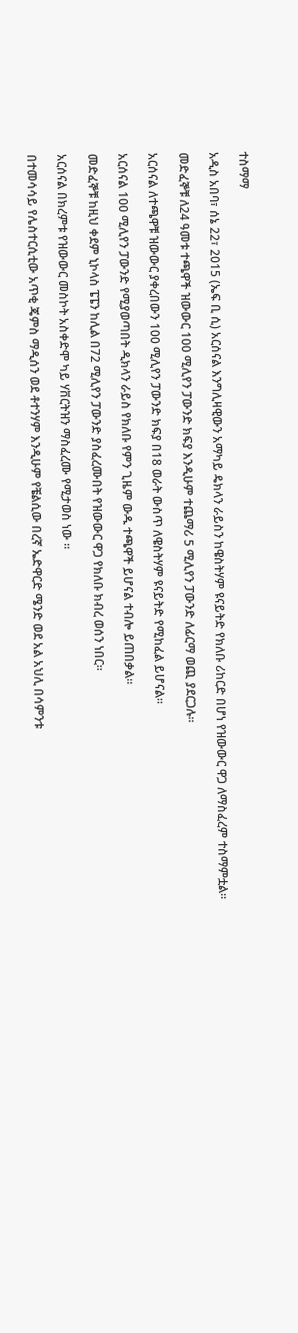ተስማማ

አዲስ አበባ፣ ሰኔ 22፣ 2015 (ኤፍ ቢ ሲ) አርሰናል እንግሊዛዊውን አማካይ ዴክላን ራይስን ከዌስትሃም ዩናይትድ የክለቡ ሪከርድ በሆነ የዝውውር ዋጋ ለማስፈረም ተስማምቷል፡፡

መድፈኞቹ ለ24 ዓመቱ ተጫዋች ዝውውር 100 ሚሊየን ፓውንድ ክፍያ እንዲሁም ተጨማሪ 5 ሚሊየን ፓውንድ ለፊርማ ወጪ ያደርጋሉ፡፡

አርሰናል ለተጫዋቹ ዝውውር ያቀረበውን 100 ሚሊየን ፓውንድ ክፍያ በ18 ወራት ውስጥ ለዌስትሃም ዩናይትድ የሚከፈል ይሆናል።

አርሰናል 100 ሚሊየን ፓውንድ የሚያወጣበት ዲክላን ራይስ የክለቡ የምን ጊዜም ውዱ ተጫዋች ይሆናል ተብሎ ይጠበቃል፡፡

መድፈኞቹ ከዚህ ቀደም ኒኮላስ ፔፔን ከሊል በ72 ሚሊየን ፓውንድ ያስፈረሙበት የዝውውር ዋጋ የክለቡ ክብረ ወሰን ነበር።

አርሰናል በክረምቱ የዝውውር መስኮት አስቀድሞ ካይ ሃቨርትዝን ማስፈረሙ የሚታወስ ነው ።

በተመሳሳይ የሌስተርሲቲው አጥቂ ጄምስ ማዲሰን ወደ ቶተንሃም እንዲሁም የቼልሲው በረኛ ኤድዋርድ ሜንድ ወደ አል አህሊ በሳምንቱ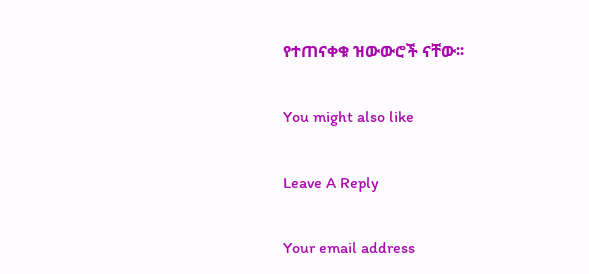የተጠናቀቁ ዝውውሮች ናቸው፡፡

You might also like

Leave A Reply

Your email address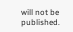will not be published.